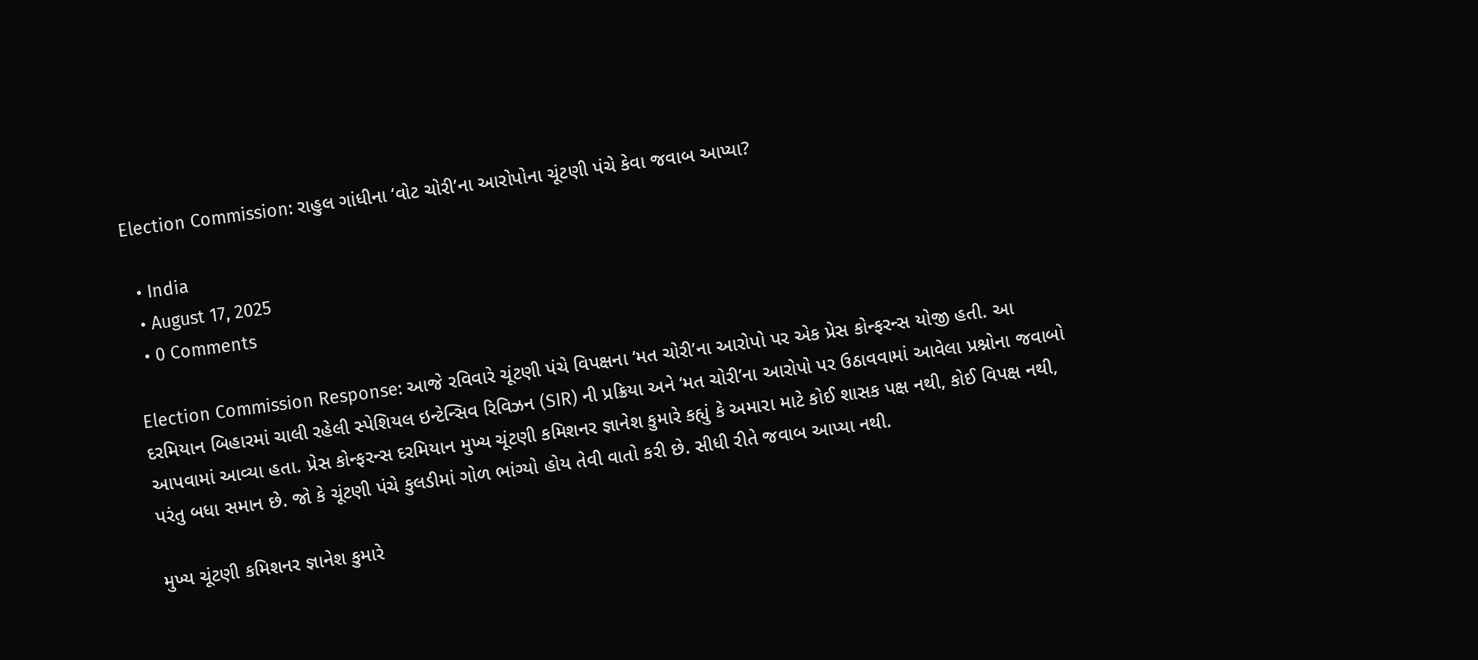Election Commission: રાહુલ ગાંધીના ‘વોટ ચોરી’ના આરોપોના ચૂંટણી પંચે કેવા જવાબ આપ્યા?

  • India
  • August 17, 2025
  • 0 Comments

Election Commission Response: આજે રવિવારે ચૂંટણી પંચે વિપક્ષના ‘મત ચોરી’ના આરોપો પર એક પ્રેસ કોન્ફરન્સ યોજી હતી. આ દરમિયાન બિહારમાં ચાલી રહેલી સ્પેશિયલ ઇન્ટેન્સિવ રિવિઝન (SIR) ની પ્રક્રિયા અને ‘મત ચોરી’ના આરોપો પર ઉઠાવવામાં આવેલા પ્રશ્નોના જવાબો આપવામાં આવ્યા હતા. પ્રેસ કોન્ફરન્સ દરમિયાન મુખ્ય ચૂંટણી કમિશનર જ્ઞાનેશ કુમારે કહ્યું કે અમારા માટે કોઈ શાસક પક્ષ નથી, કોઈ વિપક્ષ નથી, પરંતુ બધા સમાન છે. જો કે ચૂંટણી પંચે કુલડીમાં ગોળ ભાંગ્યો હોય તેવી વાતો કરી છે. સીધી રીતે જવાબ આપ્યા નથી.

મુખ્ય ચૂંટણી કમિશનર જ્ઞાનેશ કુમારે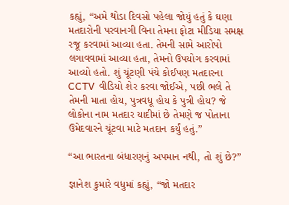કહ્યું, “અમે થોડા દિવસો પહેલા જોયું હતું કે ઘણા મતદારોની પરવાનગી વિના તેમના ફોટા મીડિયા સમક્ષ રજૂ કરવામાં આવ્યા હતા. તેમની સામે આરોપો લગાવવામાં આવ્યા હતા, તેમનો ઉપયોગ કરવામાં આવ્યો હતો. શું ચૂંટણી પંચે કોઈપણ મતદારના CCTV વીડિયો શેર કરવા જોઈએ, પછી ભલે તે તેમની માતા હોય, પુત્રવધૂ હોય કે પુત્રી હોય? જે લોકોના નામ મતદાર યાદીમાં છે તેમણે જ પોતાના ઉમેદવારને ચૂંટવા માટે મતદાન કર્યું હતું.”

“આ ભારતના બંધારણનું અપમાન નથી, તો શું છે?”

જ્ઞાનેશ કુમારે વધુમાં કહ્યું, “જો મતદાર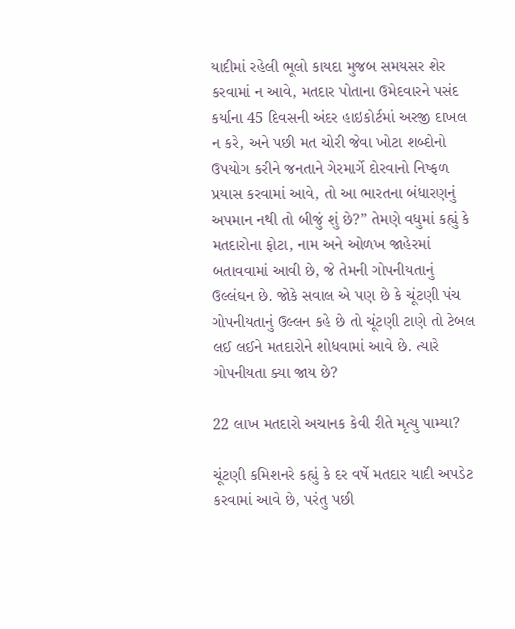યાદીમાં રહેલી ભૂલો કાયદા મુજબ સમયસર શેર કરવામાં ન આવે, મતદાર પોતાના ઉમેદવારને પસંદ કર્યાના 45 દિવસની અંદર હાઇકોર્ટમાં અરજી દાખલ ન કરે, અને પછી મત ચોરી જેવા ખોટા શબ્દોનો ઉપયોગ કરીને જનતાને ગેરમાર્ગે દોરવાનો નિષ્ફળ પ્રયાસ કરવામાં આવે, તો આ ભારતના બંધારણનું અપમાન નથી તો બીજું શું છે?” તેમણે વધુમાં કહ્યું કે મતદારોના ફોટા, નામ અને ઓળખ જાહેરમાં બતાવવામાં આવી છે, જે તેમની ગોપનીયતાનું ઉલ્લંઘન છે. જોકે સવાલ એ પણ છે કે ચૂંટણી પંચ ગોપનીયતાનું ઉલ્લન કહે છે તો ચૂંટણી ટાણે તો ટેબલ લઈ લઈને મતદારોને શોધવામાં આવે છે. ત્યારે ગોપનીયતા ક્યા જાય છે?

22 લાખ મતદારો અચાનક કેવી રીતે મૃત્યુ પામ્યા?

ચૂંટણી કમિશનરે કહ્યું કે દર વર્ષે મતદાર યાદી અપડેટ કરવામાં આવે છે, પરંતુ પછી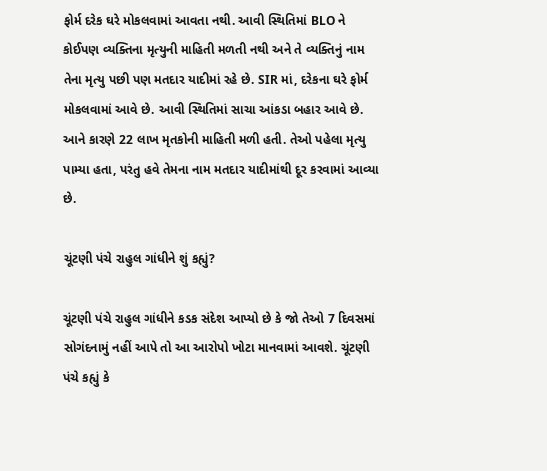ફોર્મ દરેક ઘરે મોકલવામાં આવતા નથી. આવી સ્થિતિમાં BLO ને કોઈપણ વ્યક્તિના મૃત્યુની માહિતી મળતી નથી અને તે વ્યક્તિનું નામ તેના મૃત્યુ પછી પણ મતદાર યાદીમાં રહે છે. SIR માં, દરેકના ઘરે ફોર્મ મોકલવામાં આવે છે. આવી સ્થિતિમાં સાચા આંકડા બહાર આવે છે. આને કારણે 22 લાખ મૃતકોની માહિતી મળી હતી. તેઓ પહેલા મૃત્યુ પામ્યા હતા, પરંતુ હવે તેમના નામ મતદાર યાદીમાંથી દૂર કરવામાં આવ્યા છે.

ચૂંટણી પંચે રાહુલ ગાંધીને શું કહ્યું?

ચૂંટણી પંચે રાહુલ ગાંધીને કડક સંદેશ આપ્યો છે કે જો તેઓ 7 દિવસમાં સોગંદનામું નહીં આપે તો આ આરોપો ખોટા માનવામાં આવશે. ચૂંટણી પંચે કહ્યું કે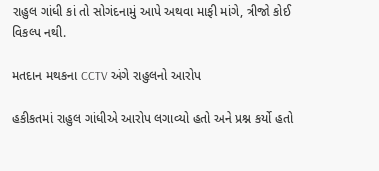રાહુલ ગાંધી કાં તો સોગંદનામું આપે અથવા માફી માંગે, ત્રીજો કોઈ વિકલ્પ નથી.

મતદાન મથકના CCTV અંગે રાહુલનો આરોપ

હકીકતમાં રાહુલ ગાંધીએ આરોપ લગાવ્યો હતો અને પ્રશ્ન કર્યો હતો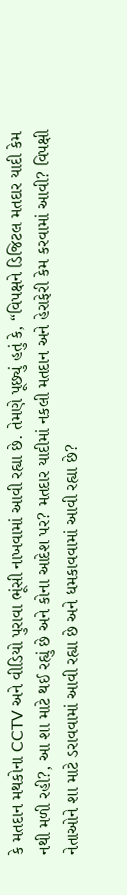કે મતદાન મથકોના CCTV અને વીડિયો પુરાવા ભૂંસી નાખવામાં આવી રહ્યા છે. તેમણે પૂછ્યું હતું કે, “વિપક્ષને ડિજિટલ મતદાર યાદી કેમ નથી મળી રહી?, આ શા માટે થઈ રહ્યું છે અને કોના આદેશ પર? મતદાર યાદીમાં નકલી મતદાન અને હેરાફેરી કેમ કરવામાં આવી? વિપક્ષી નેતાઓને શા માટે ડરાવવામાં આવી રહ્યા છે અને ધમકાવવામાં આવી રહ્યા છે?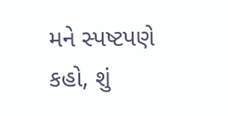મને સ્પષ્ટપણે કહો, શું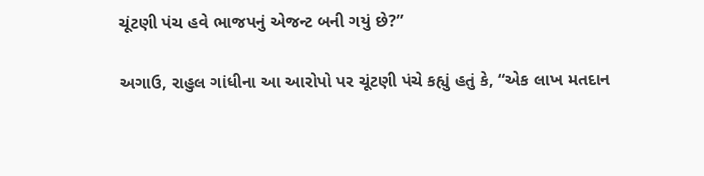ચૂંટણી પંચ હવે ભાજપનું એજન્ટ બની ગયું છે?”

અગાઉ, રાહુલ ગાંધીના આ આરોપો પર ચૂંટણી પંચે કહ્યું હતું કે, “એક લાખ મતદાન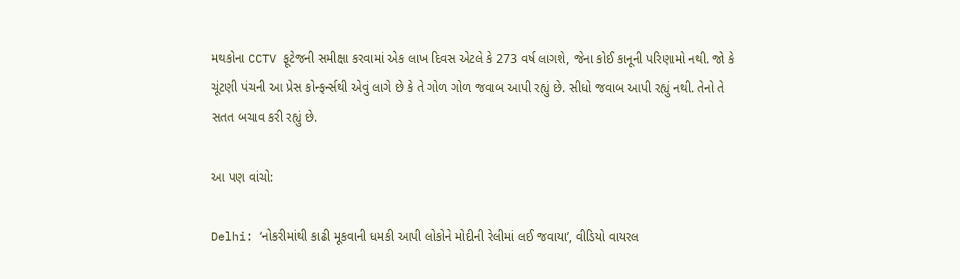મથકોના CCTV ફૂટેજની સમીક્ષા કરવામાં એક લાખ દિવસ એટલે કે 273 વર્ષ લાગશે, જેના કોઈ કાનૂની પરિણામો નથી. જો કે ચૂંટણી પંચની આ પ્રેસ કોન્ફર્ન્સથી એવું લાગે છે કે તે ગોળ ગોળ જવાબ આપી રહ્યું છે. સીધો જવાબ આપી રહ્યું નથી. તેનો તે સતત બચાવ કરી રહ્યું છે.

આ પણ વાંચો:

Delhi: ‘નોકરીમાંથી કાઢી મૂકવાની ધમકી આપી લોકોને મોદીની રેલીમાં લઈ જવાયા’, વીડિયો વાયરલ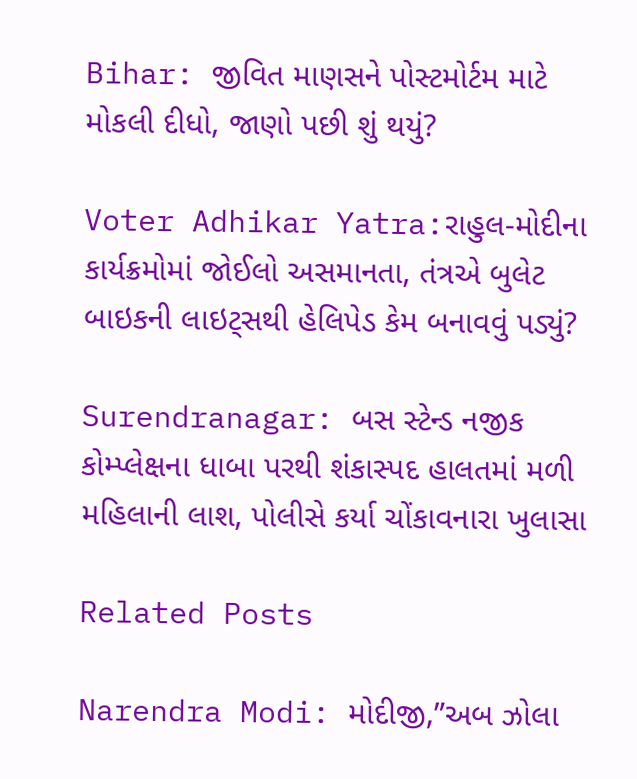Bihar: જીવિત માણસને પોસ્ટમોર્ટમ માટે મોકલી દીધો, જાણો પછી શું થયું?

Voter Adhikar Yatra:રાહુલ-મોદીના કાર્યક્રમોમાં જોઈલો અસમાનતા, તંત્રએ બુલેટ બાઇકની લાઇટ્સથી હેલિપેડ કેમ બનાવવું પડ્યું?

Surendranagar: બસ સ્ટેન્ડ નજીક કોમ્પ્લેક્ષના ધાબા પરથી શંકાસ્પદ હાલતમાં મળી મહિલાની લાશ, પોલીસે કર્યા ચોંકાવનારા ખુલાસા

Related Posts

Narendra Modi: મોદીજી,”અબ ઝોલા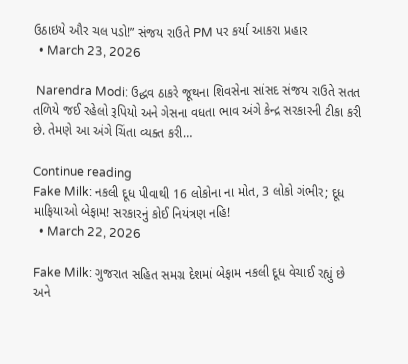ઉઠાઇયે ઔર ચલ પડો!” સંજય રાઉતે PM પર કર્યા આકરા પ્રહાર
  • March 23, 2026

 Narendra Modi: ઉદ્ધવ ઠાકરે જૂથના શિવસેના સાંસદ સંજય રાઉતે સતત તળિયે જઈ રહેલો રૂપિયો અને ગેસના વધતા ભાવ અંગે કેન્દ્ર સરકારની ટીકા કરી છે. તેમણે આ અંગે ચિંતા વ્યક્ત કરી…

Continue reading
Fake Milk: નકલી દૂધ પીવાથી 16 લોકોના ના મોત, 3 લોકો ગંભીર; દૂધ માફિયાઓ બેફામ! સરકારનું કોઈ નિયંત્રણ નહિ!
  • March 22, 2026

Fake Milk: ગુજરાત સહિત સમગ્ર દેશમાં બેફામ નકલી દૂધ વેચાઈ રહ્યું છે અને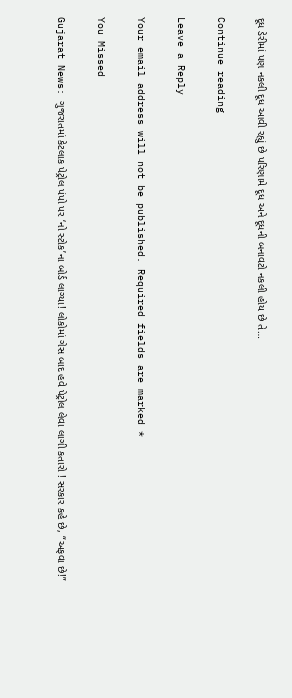દૂધ ડેરીમાં પણ નકલી દૂધ આવી રહ્યું છે પરિણામે દૂધ અને દૂધની બનાવટો નકલી હોય છે તે…

Continue reading

Leave a Reply

Your email address will not be published. Required fields are marked *

You Missed

Gujarat News: ગુજરાતમાં કેટલાક પેટ્રોલ પંપો પર ‘નો સ્ટોક’ના બોર્ડ લાગ્યા! લોકોમાં ગેસ બાદ હવે પેટ્રોલ લેવા લાગી કતારો ! સરકાર કહે છે, “અફવા છે!”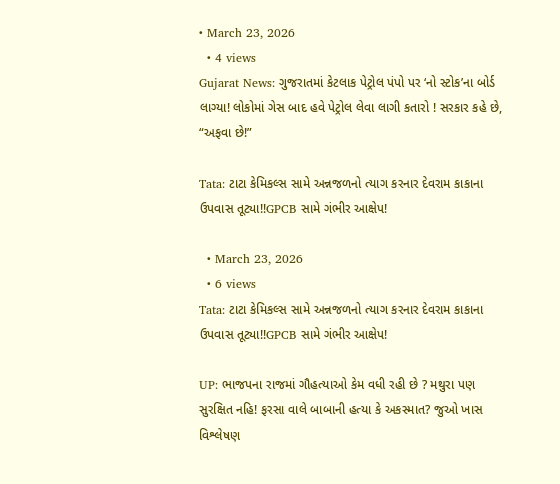• March 23, 2026
  • 4 views
Gujarat News: ગુજરાતમાં કેટલાક પેટ્રોલ પંપો પર ‘નો સ્ટોક’ના બોર્ડ લાગ્યા! લોકોમાં ગેસ બાદ હવે પેટ્રોલ લેવા લાગી કતારો ! સરકાર કહે છે, “અફવા છે!”

Tata: ટાટા કેમિકલ્સ સામે અન્નજળનો ત્યાગ કરનાર દેવરામ કાકાના ઉપવાસ તૂટ્યા!!GPCB સામે ગંભીર આક્ષેપ!

  • March 23, 2026
  • 6 views
Tata: ટાટા કેમિકલ્સ સામે અન્નજળનો ત્યાગ કરનાર દેવરામ કાકાના ઉપવાસ તૂટ્યા!!GPCB સામે ગંભીર આક્ષેપ!

UP: ભાજપના રાજમાં ગૌહત્યાઓ કેમ વધી રહી છે ? મથુરા પણ સુરક્ષિત નહિ! ફરસા વાલે બાબાની હત્યા કે અકસ્માત? જુઓ ખાસ વિશ્લેષણ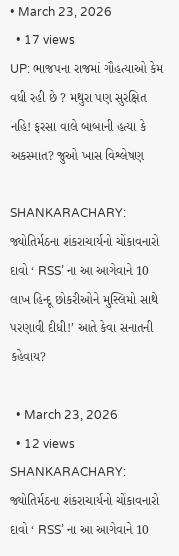• March 23, 2026
  • 17 views
UP: ભાજપના રાજમાં ગૌહત્યાઓ કેમ વધી રહી છે ? મથુરા પણ સુરક્ષિત નહિ! ફરસા વાલે બાબાની હત્યા કે અકસ્માત? જુઓ ખાસ વિશ્લેષણ

SHANKARACHARY: જ્યોતિર્મઠના શંકરાચાર્યનો ચોંકાવનારો દાવો ‘ RSS’ ના આ આગેવાને 10 લાખ હિન્દૂ છોકરીઓને મુસ્લિમો સાથે પરણાવી દીધી!’ આતે કેવા સનાતની કહેવાય?

  • March 23, 2026
  • 12 views
SHANKARACHARY: જ્યોતિર્મઠના શંકરાચાર્યનો ચોંકાવનારો દાવો ‘ RSS’ ના આ આગેવાને 10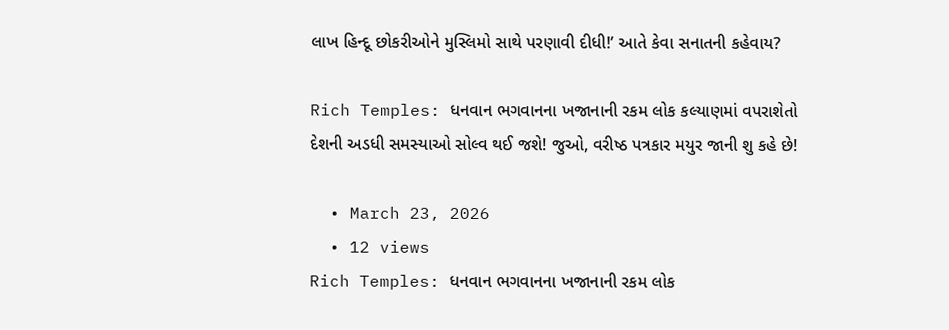લાખ હિન્દૂ છોકરીઓને મુસ્લિમો સાથે પરણાવી દીધી!’ આતે કેવા સનાતની કહેવાય?

Rich Temples: ધનવાન ભગવાનના ખજાનાની રકમ લોક કલ્યાણમાં વપરાશેતો દેશની અડધી સમસ્યાઓ સોલ્વ થઈ જશે! જુઓ, વરીષ્ઠ પત્રકાર મયુર જાની શુ કહે છે!

  • March 23, 2026
  • 12 views
Rich Temples: ધનવાન ભગવાનના ખજાનાની રકમ લોક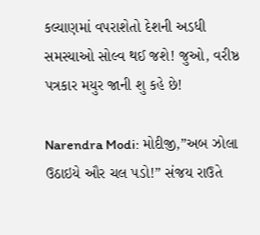કલ્યાણમાં વપરાશેતો દેશની અડધી સમસ્યાઓ સોલ્વ થઈ જશે! જુઓ, વરીષ્ઠ પત્રકાર મયુર જાની શુ કહે છે!

Narendra Modi: મોદીજી,”અબ ઝોલા ઉઠાઇયે ઔર ચલ પડો!” સંજય રાઉતે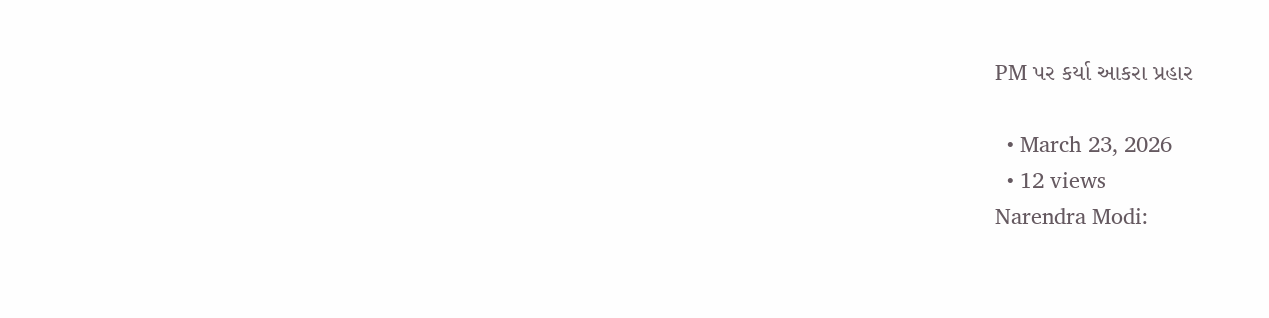PM પર કર્યા આકરા પ્રહાર

  • March 23, 2026
  • 12 views
Narendra Modi: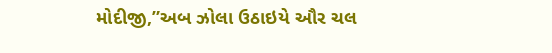મોદીજી,”અબ ઝોલા ઉઠાઇયે ઔર ચલ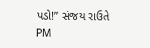પડો!” સંજય રાઉતે PM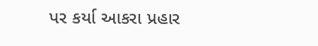પર કર્યા આકરા પ્રહાર